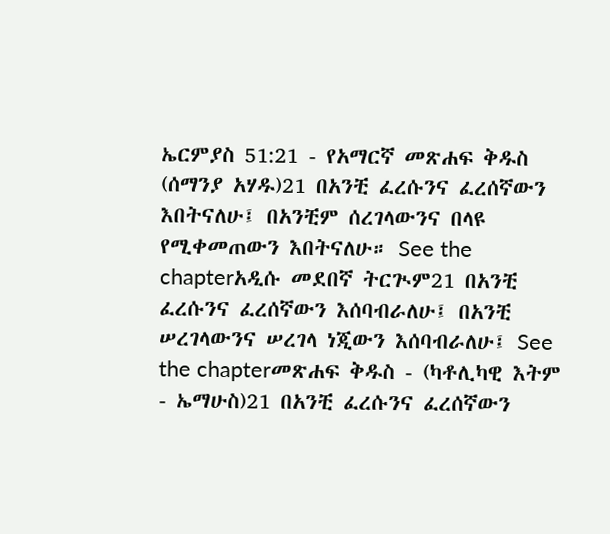ኤርምያስ 51:21 - የአማርኛ መጽሐፍ ቅዱስ (ሰማንያ አሃዱ)21 በአንቺ ፈረሱንና ፈረሰኛውን እበትናለሁ፤ በአንቺም ሰረገላውንና በላዩ የሚቀመጠውን እበትናለሁ። See the chapterአዲሱ መደበኛ ትርጒም21 በአንቺ ፈረሱንና ፈረሰኛውን እሰባብራለሁ፤ በአንቺ ሠረገላውንና ሠረገላ ነጂውን እሰባብራለሁ፤ See the chapterመጽሐፍ ቅዱስ - (ካቶሊካዊ እትም - ኤማሁስ)21 በአንቺ ፈረሱንና ፈረሰኛውን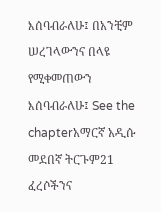እሰባብራለሁ፤ በአንቺም ሠረገላውንና በላዩ የሚቀመጠውን እሰባብራለሁ፤ See the chapterአማርኛ አዲሱ መደበኛ ትርጉም21 ፈረሶችንና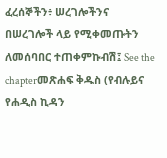ፈረሰኞችን፥ ሠረገሎችንና በሠረገሎች ላይ የሚቀመጡትን ለመሰባበር ተጠቀምኩብሽ፤ See the chapterመጽሐፍ ቅዱስ (የብሉይና የሐዲስ ኪዳን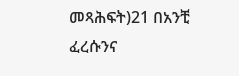መጻሕፍት)21 በአንቺ ፈረሱንና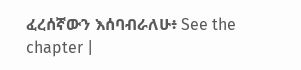ፈረሰኛውን እሰባብራለሁ፥ See the chapter |